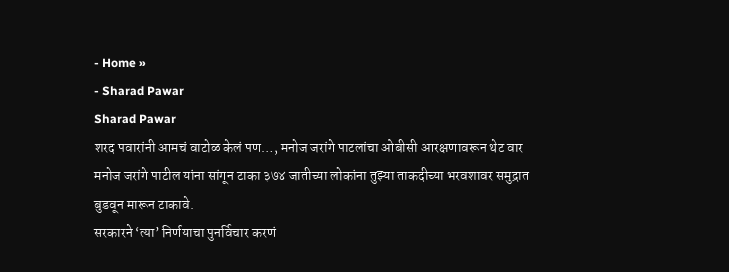- Home »
- Sharad Pawar
Sharad Pawar
शरद पवारांनी आमचं वाटोळ केलं पण…, मनोज जरांगे पाटलांचा ओबीसी आरक्षणावरून थेट वार
मनोज जरांगे पाटील यांना सांगून टाका ३७४ जातीच्या लोकांना तुझ्या ताकदीच्या भरवशावर समुद्रात बुडवून मारून टाकावे.
सरकारने ‘त्या’ निर्णयाचा पुनर्विचार करणं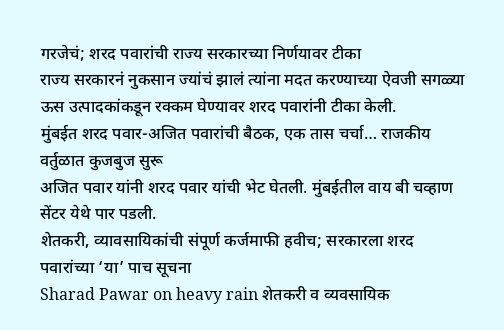गरजेचं; शरद पवारांची राज्य सरकारच्या निर्णयावर टीका
राज्य सरकारनं नुकसान ज्यांचं झालं त्यांना मदत करण्याच्या ऐवजी सगळ्या ऊस उत्पादकांकडून रक्कम घेण्यावर शरद पवारांनी टीका केली.
मुंबईत शरद पवार-अजित पवारांची बैठक, एक तास चर्चा… राजकीय वर्तुळात कुजबुज सुरू
अजित पवार यांनी शरद पवार यांची भेट घेतली. मुंबईतील वाय बी चव्हाण सेंटर येथे पार पडली.
शेतकरी, व्यावसायिकांची संपूर्ण कर्जमाफी हवीच; सरकारला शरद पवारांच्या ‘या’ पाच सूचना
Sharad Pawar on heavy rain शेतकरी व व्यवसायिक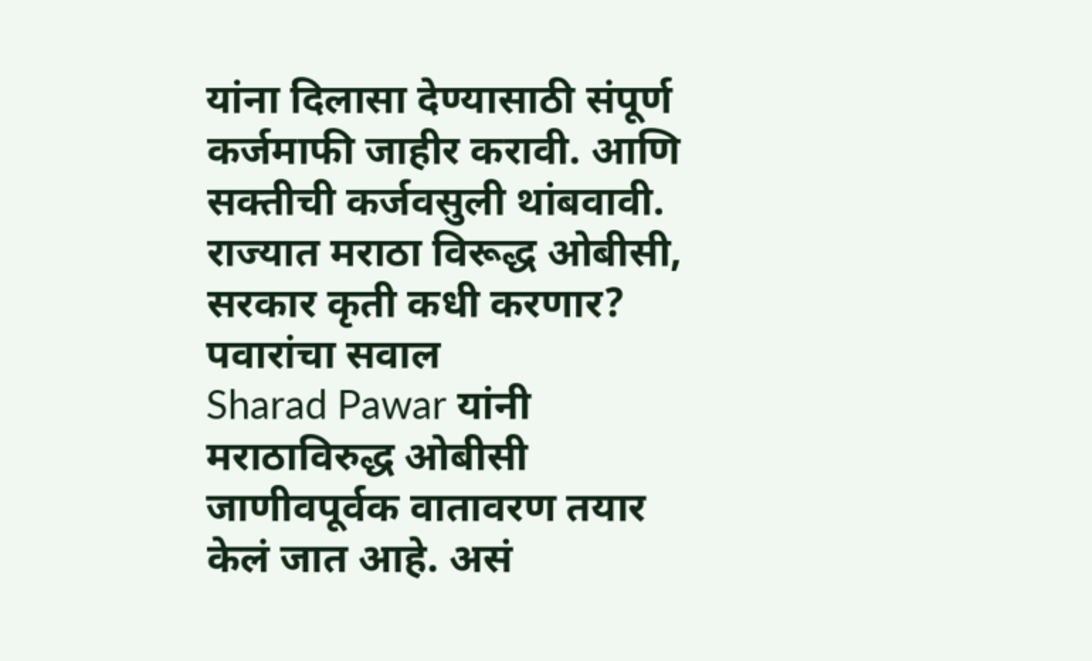यांना दिलासा देण्यासाठी संपूर्ण कर्जमाफी जाहीर करावी. आणि सक्तीची कर्जवसुली थांबवावी.
राज्यात मराठा विरूद्ध ओबीसी, सरकार कृती कधी करणार? पवारांचा सवाल
Sharad Pawar यांनी मराठाविरुद्ध ओबीसी जाणीवपूर्वक वातावरण तयार केलं जात आहे. असं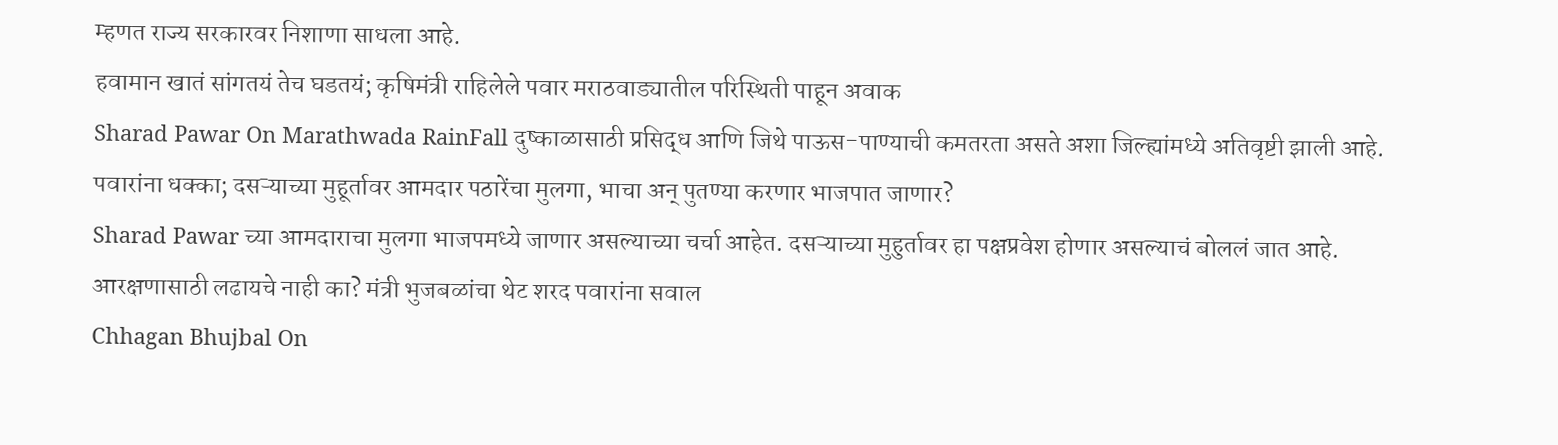म्हणत राज्य सरकारवर निशाणा साधला आहे.
हवामान खातं सांगतयं तेच घडतयं; कृषिमंत्री राहिलेले पवार मराठवाड्यातील परिस्थिती पाहून अवाक
Sharad Pawar On Marathwada RainFall दुष्काळासाठी प्रसिद्ध आणि जिथे पाऊस-पाण्याची कमतरता असते अशा जिल्ह्यांमध्ये अतिवृष्टी झाली आहे.
पवारांना धक्का; दसऱ्याच्या मुहूर्तावर आमदार पठारेंचा मुलगा, भाचा अन् पुतण्या करणार भाजपात जाणार?
Sharad Pawar च्या आमदाराचा मुलगा भाजपमध्ये जाणार असल्याच्या चर्चा आहेत. दसऱ्याच्या मुहुर्तावर हा पक्षप्रवेश होणार असल्याचं बोललं जात आहे.
आरक्षणासाठी लढायचे नाही का? मंत्री भुजबळांचा थेट शरद पवारांना सवाल
Chhagan Bhujbal On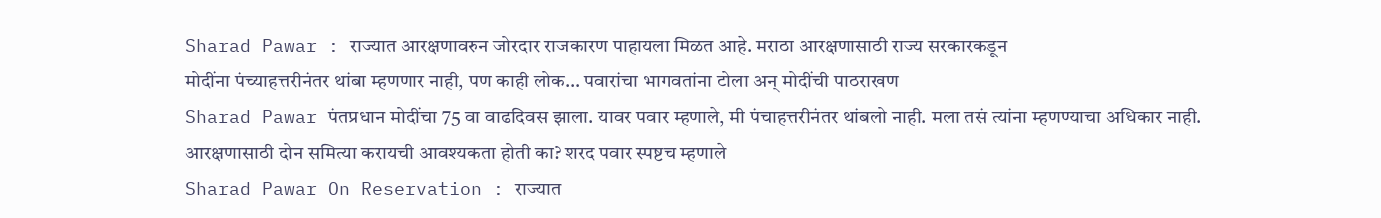Sharad Pawar : राज्यात आरक्षणावरुन जोरदार राजकारण पाहायला मिळत आहे. मराठा आरक्षणासाठी राज्य सरकारकडून
मोदींना पंच्याहत्तरीनंतर थांबा म्हणणार नाही, पण काही लोक… पवारांचा भागवतांना टोला अन् मोदींची पाठराखण
Sharad Pawar पंतप्रधान मोदींचा 75 वा वाढदिवस झाला. यावर पवार म्हणाले, मी पंचाहत्तरीनंतर थांबलो नाही. मला तसं त्यांना म्हणण्याचा अधिकार नाही.
आरक्षणासाठी दोन समित्या करायची आवश्यकता होती का? शरद पवार स्पष्टच म्हणाले
Sharad Pawar On Reservation : राज्यात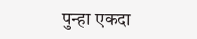पुन्हा एकदा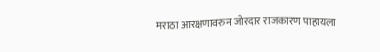मराठा आरक्षणावरुन जोरदार राजकारण पाहायला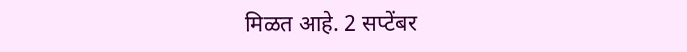मिळत आहे. 2 सप्टेंबर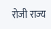रोजी राज्य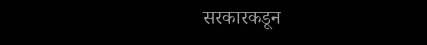सरकारकडून